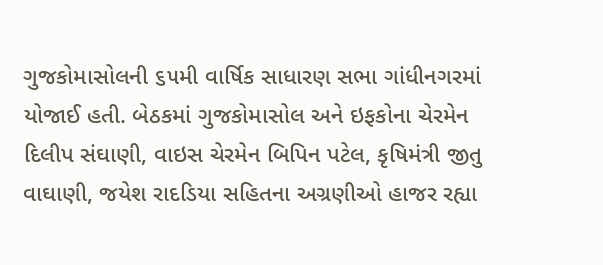ગુજકોમાસોલની ૬૫મી વાર્ષિક સાધારણ સભા ગાંધીનગરમાં યોજાઈ હતી. બેઠકમાં ગુજકોમાસોલ અને ઇફકોના ચેરમેન દિલીપ સંઘાણી, વાઇસ ચેરમેન બિપિન પટેલ, કૃષિમંત્રી જીતુ વાઘાણી, જયેશ રાદડિયા સહિતના અગ્રણીઓ હાજર રહ્યા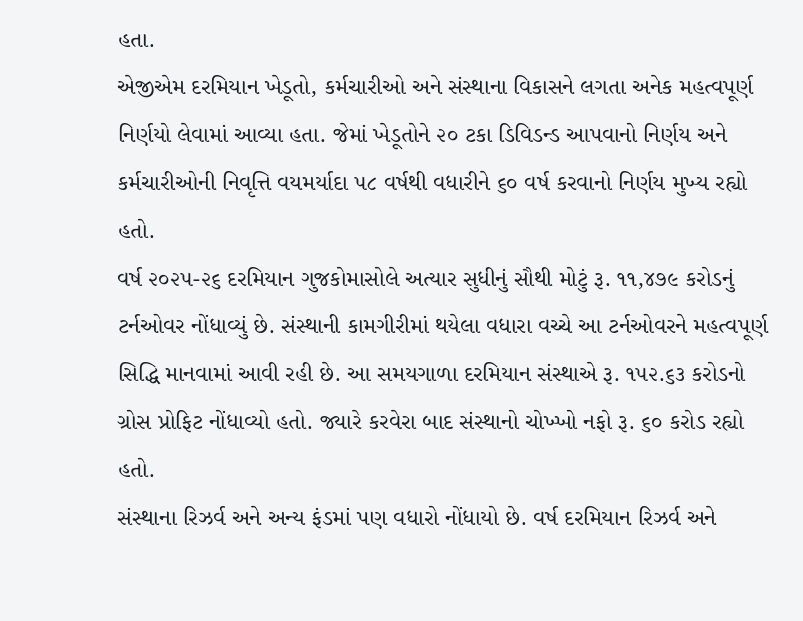હતા.
એજીએમ દરમિયાન ખેડૂતો, કર્મચારીઓ અને સંસ્થાના વિકાસને લગતા અનેક મહત્વપૂર્ણ નિર્ણયો લેવામાં આવ્યા હતા. જેમાં ખેડૂતોને ૨૦ ટકા ડિવિડન્ડ આપવાનો નિર્ણય અને કર્મચારીઓની નિવૃત્તિ વયમર્યાદા ૫૮ વર્ષથી વધારીને ૬૦ વર્ષ કરવાનો નિર્ણય મુખ્ય રહ્યો હતો.
વર્ષ ૨૦૨૫-૨૬ દરમિયાન ગુજકોમાસોલે અત્યાર સુધીનું સૌથી મોટું રૂ. ૧૧,૪૭૯ કરોડનું ટર્નઓવર નોંધાવ્યું છે. સંસ્થાની કામગીરીમાં થયેલા વધારા વચ્ચે આ ટર્નઓવરને મહત્વપૂર્ણ સિદ્ધિ માનવામાં આવી રહી છે. આ સમયગાળા દરમિયાન સંસ્થાએ રૂ. ૧૫૨.૬૩ કરોડનો ગ્રોસ પ્રોફિટ નોંધાવ્યો હતો. જ્યારે કરવેરા બાદ સંસ્થાનો ચોખ્ખો નફો રૂ. ૬૦ કરોડ રહ્યો હતો.
સંસ્થાના રિઝર્વ અને અન્ય ફંડમાં પણ વધારો નોંધાયો છે. વર્ષ દરમિયાન રિઝર્વ અને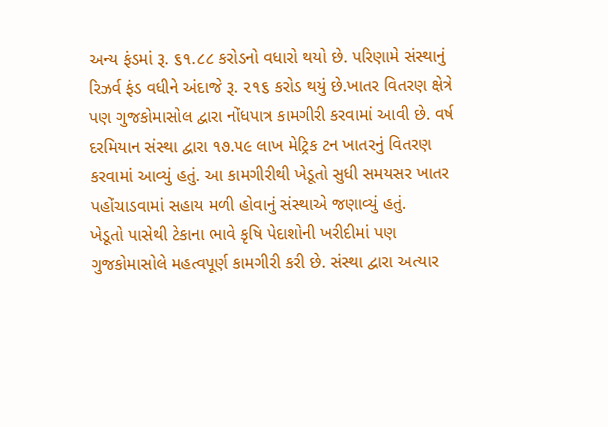અન્ય ફંડમાં રૂ. ૬૧.૮૮ કરોડનો વધારો થયો છે. પરિણામે સંસ્થાનું રિઝર્વ ફંડ વધીને અંદાજે રૂ. ૨૧૬ કરોડ થયું છે.ખાતર વિતરણ ક્ષેત્રે પણ ગુજકોમાસોલ દ્વારા નોંધપાત્ર કામગીરી કરવામાં આવી છે. વર્ષ દરમિયાન સંસ્થા દ્વારા ૧૭.૫૯ લાખ મેટ્રિક ટન ખાતરનું વિતરણ કરવામાં આવ્યું હતું. આ કામગીરીથી ખેડૂતો સુધી સમયસર ખાતર પહોંચાડવામાં સહાય મળી હોવાનું સંસ્થાએ જણાવ્યું હતું.
ખેડૂતો પાસેથી ટેકાના ભાવે કૃષિ પેદાશોની ખરીદીમાં પણ ગુજકોમાસોલે મહત્વપૂર્ણ કામગીરી કરી છે. સંસ્થા દ્વારા અત્યાર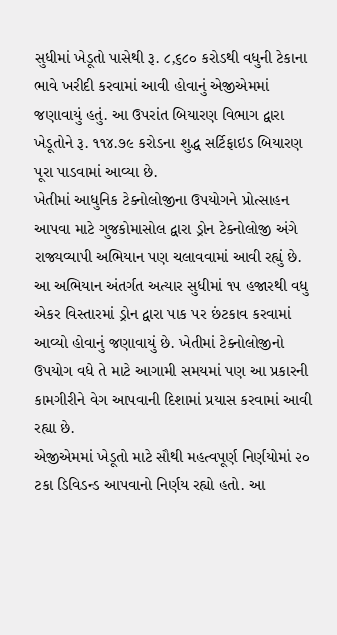સુધીમાં ખેડૂતો પાસેથી રૂ. ૮,૬૮૦ કરોડથી વધુની ટેકાના ભાવે ખરીદી કરવામાં આવી હોવાનું એજીએમમાં જણાવાયું હતું. આ ઉપરાંત બિયારણ વિભાગ દ્વારા ખેડૂતોને રૂ. ૧૧૪.૭૯ કરોડના શુદ્ધ સર્ટિફાઇડ બિયારણ પૂરા પાડવામાં આવ્યા છે.
ખેતીમાં આધુનિક ટેક્નોલોજીના ઉપયોગને પ્રોત્સાહન આપવા માટે ગુજકોમાસોલ દ્વારા ડ્રોન ટેક્નોલોજી અંગે રાજ્યવ્યાપી અભિયાન પણ ચલાવવામાં આવી રહ્યું છે. આ અભિયાન અંતર્ગત અત્યાર સુધીમાં ૧૫ હજારથી વધુ એકર વિસ્તારમાં ડ્રોન દ્વારા પાક પર છંટકાવ કરવામાં આવ્યો હોવાનું જણાવાયું છે. ખેતીમાં ટેક્નોલોજીનો ઉપયોગ વધે તે માટે આગામી સમયમાં પણ આ પ્રકારની કામગીરીને વેગ આપવાની દિશામાં પ્રયાસ કરવામાં આવી રહ્યા છે.
એજીએમમાં ખેડૂતો માટે સૌથી મહત્વપૂર્ણ નિર્ણયોમાં ૨૦ ટકા ડિવિડન્ડ આપવાનો નિર્ણય રહ્યો હતો. આ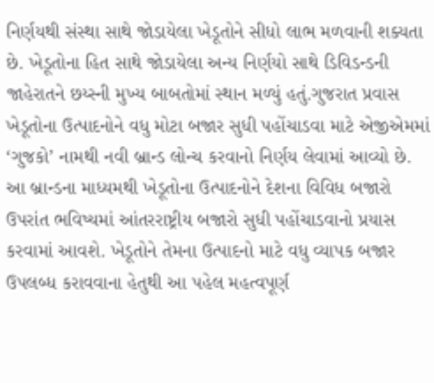નિર્ણયથી સંસ્થા સાથે જોડાયેલા ખેડૂતોને સીધો લાભ મળવાની શક્યતા છે. ખેડૂતોના હિત સાથે જોડાયેલા અન્ય નિર્ણયો સાથે ડિવિડન્ડની જાહેરાતને છય્સ્ની મુખ્ય બાબતોમાં સ્થાન મળ્યું હતું.ગુજરાત પ્રવાસ
ખેડૂતોના ઉત્પાદનોને વધુ મોટા બજાર સુધી પહોંચાડવા માટે એજીએમમાં ‘ગુજકો’ નામથી નવી બ્રાન્ડ લોન્ચ કરવાનો નિર્ણય લેવામાં આવ્યો છે. આ બ્રાન્ડના માધ્યમથી ખેડૂતોના ઉત્પાદનોને દેશના વિવિધ બજારો ઉપરાંત ભવિષ્યમાં આંતરરાષ્ટ્રીય બજારો સુધી પહોંચાડવાનો પ્રયાસ કરવામાં આવશે. ખેડૂતોને તેમના ઉત્પાદનો માટે વધુ વ્યાપક બજાર ઉપલબ્ધ કરાવવાના હેતુથી આ પહેલ મહત્વપૂર્ણ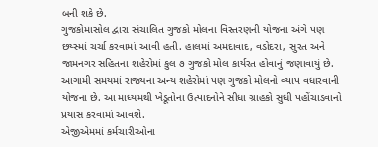બની શકે છે.
ગુજકોમાસોલ દ્વારા સંચાલિત ગુજકો મોલના વિસ્તરણની યોજના અંગે પણ છય્સ્માં ચર્ચા કરવામાં આવી હતી. હાલમાં અમદાવાદ, વડોદરા, સુરત અને જામનગર સહિતના શહેરોમાં કુલ ૭ ગુજકો મોલ કાર્યરત હોવાનું જણાવાયું છે. આગામી સમયમાં રાજ્યના અન્ય શહેરોમાં પણ ગુજકો મોલનો વ્યાપ વધારવાની યોજના છે. આ માધ્યમથી ખેડૂતોના ઉત્પાદનોને સીધા ગ્રાહકો સુધી પહોંચાડવાનો પ્રયાસ કરવામાં આવશે.
એજીએમમાં કર્મચારીઓના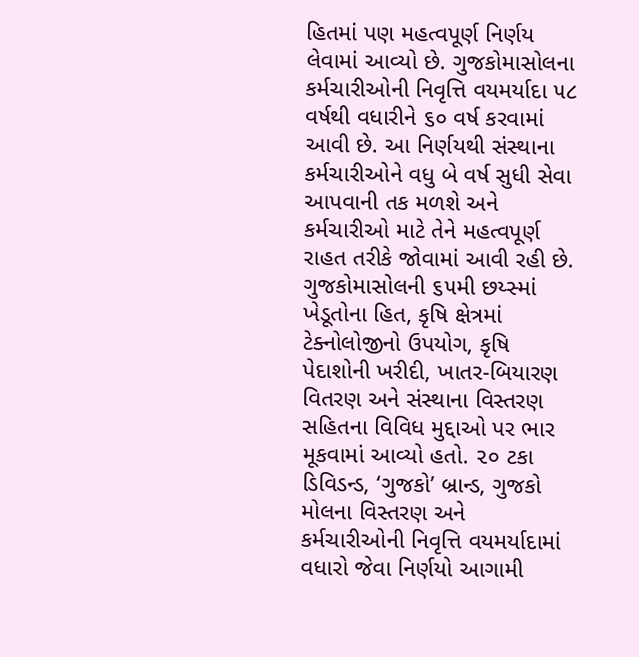હિતમાં પણ મહત્વપૂર્ણ નિર્ણય લેવામાં આવ્યો છે. ગુજકોમાસોલના કર્મચારીઓની નિવૃત્તિ વયમર્યાદા ૫૮ વર્ષથી વધારીને ૬૦ વર્ષ કરવામાં આવી છે. આ નિર્ણયથી સંસ્થાના કર્મચારીઓને વધુ બે વર્ષ સુધી સેવા આપવાની તક મળશે અને કર્મચારીઓ માટે તેને મહત્વપૂર્ણ રાહત તરીકે જોવામાં આવી રહી છે.
ગુજકોમાસોલની ૬૫મી છય્સ્માં ખેડૂતોના હિત, કૃષિ ક્ષેત્રમાં ટેક્નોલોજીનો ઉપયોગ, કૃષિ પેદાશોની ખરીદી, ખાતર-બિયારણ વિતરણ અને સંસ્થાના વિસ્તરણ સહિતના વિવિધ મુદ્દાઓ પર ભાર મૂકવામાં આવ્યો હતો. ૨૦ ટકા ડિવિડન્ડ, ‘ગુજકો’ બ્રાન્ડ, ગુજકો મોલના વિસ્તરણ અને કર્મચારીઓની નિવૃત્તિ વયમર્યાદામાં વધારો જેવા નિર્ણયો આગામી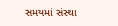સમયમાં સંસ્થા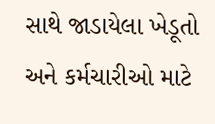સાથે જાડાયેલા ખેડૂતો અને કર્મચારીઓ માટે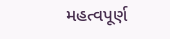મહત્વપૂર્ણ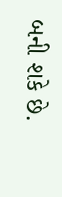બની શકે છે.